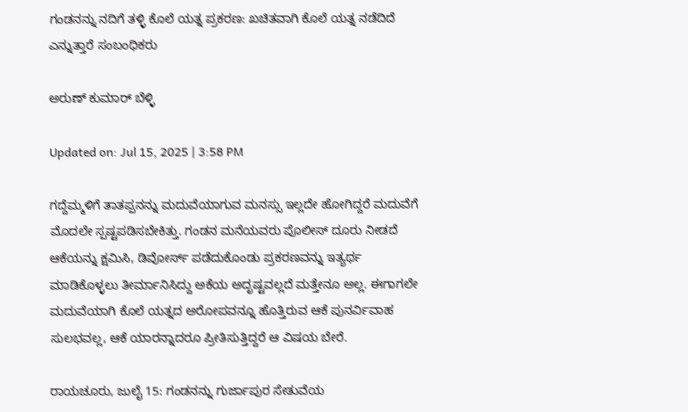ಗಂಡನನ್ನು ನದಿಗೆ ತಳ್ಳಿ ಕೊಲೆ ಯತ್ನ ಪ್ರಕರಣ: ಖಚಿತವಾಗಿ ಕೊಲೆ ಯತ್ನ ನಡೆದಿದೆ ಎನ್ನುತ್ತಾರೆ ಸಂಬಂಧಿಕರು

ಅರುಣ್ ಕುಮಾರ್ ಬೆಳ್ಳಿ

Updated on: Jul 15, 2025 | 3:58 PM

ಗದ್ದೆಮ್ಮಳಿಗೆ ತಾತಪ್ಪನನ್ನು ಮದುವೆಯಾಗುವ ಮನಸ್ಸು ಇಲ್ಲದೇ ಹೋಗಿದ್ದರೆ ಮದುವೆಗೆ ಮೊದಲೇ ಸ್ಪಷ್ಟಪಡಿಸಬೇಕಿತ್ತು. ಗಂಡನ ಮನೆಯವರು ಪೊಲೀಸ್ ದೂರು ನೀಡದೆ ಆಕೆಯನ್ನು ಕ್ಷಮಿಸಿ, ಡಿವೋರ್ಸ್ ಪಡೆದುಕೊಂಡು ಪ್ರಕರಣವನ್ನು ಇತ್ಯರ್ಥ ಮಾಡಿಕೊಳ್ಳಲು ತೀರ್ಮಾನಿಸಿದ್ದು ಅಕೆಯ ಅದೃಷ್ಟವಲ್ಲದೆ ಮತ್ತೇನೂ ಅಲ್ಲ. ಈಗಾಗಲೇ ಮದುವೆಯಾಗಿ ಕೊಲೆ ಯತ್ನದ ಅರೋಪವನ್ನೂ ಹೊತ್ತಿರುವ ಆಕೆ ಪುನರ್ವಿವಾಹ ಸುಲಭವಲ್ಲ, ಆಕೆ ಯಾರನ್ನಾದರೂ ಪ್ರೀತಿಸುತ್ತಿದ್ದರೆ ಆ ವಿಷಯ ಬೇರೆ.

ರಾಯಚೂರು, ಜುಲೈ 15: ಗಂಡನನ್ನು ಗುರ್ಜಾಪುರ ಸೇತುವೆಯ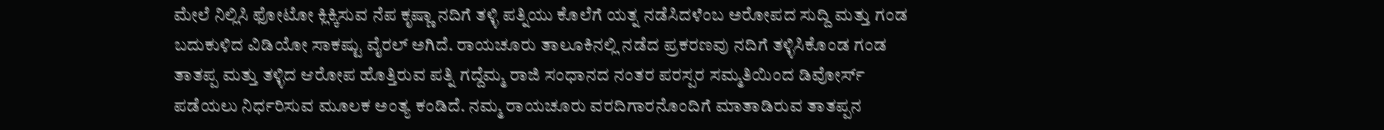ಮೇಲೆ ನಿಲ್ಲಿಸಿ ಫೋಟೋ ಕ್ಲಿಕ್ಕಿಸುವ ನೆಪ ಕೃಷ್ಣಾ ನದಿಗೆ ತಳ್ಳಿ ಪತ್ನಿಯು ಕೊಲೆಗೆ ಯತ್ನ ನಡೆಸಿದಳೆಂಬ ಅರೋಪದ ಸುದ್ದಿ ಮತ್ತು ಗಂಡ ಬದುಕುಳಿದ ವಿಡಿಯೋ ಸಾಕಷ್ಟು ವೈರಲ್ ಅಗಿದೆ. ರಾಯಚೂರು ತಾಲೂಕಿನಲ್ಲಿ ನಡೆದ ಪ್ರಕರಣವು ನದಿಗೆ ತಳ್ಳಿಸಿಕೊಂಡ ಗಂಡ ತಾತಪ್ಪ ಮತ್ತು ತಳ್ಳಿದ ಆರೋಪ ಹೊತ್ತಿರುವ ಪತ್ನಿ ಗದ್ದೆಮ್ಮ ರಾಜಿ ಸಂಧಾನದ ನಂತರ ಪರಸ್ಪರ ಸಮ್ಮತಿಯಿಂದ ಡಿವೋರ್ಸ್ ಪಡೆಯಲು ನಿರ್ಧರಿಸುವ ಮೂಲಕ ಅಂತ್ಯ ಕಂಡಿದೆ. ನಮ್ಮ ರಾಯಚೂರು ವರದಿಗಾರನೊಂದಿಗೆ ಮಾತಾಡಿರುವ ತಾತಪ್ಪನ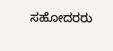ಸಹೋದರರು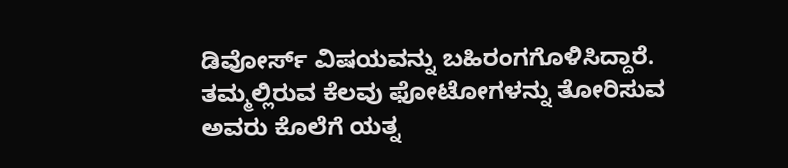ಡಿವೋರ್ಸ್ ವಿಷಯವನ್ನು ಬಹಿರಂಗಗೊಳಿಸಿದ್ದಾರೆ. ತಮ್ಮಲ್ಲಿರುವ ಕೆಲವು ಫೋಟೋಗಳನ್ನು ತೋರಿಸುವ ಅವರು ಕೊಲೆಗೆ ಯತ್ನ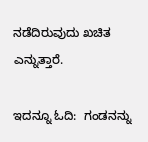ನಡೆದಿರುವುದು ಖಚಿತ ಎನ್ನುತ್ತಾರೆ.

ಇದನ್ನೂ ಓದಿ:  ಗಂಡನನ್ನು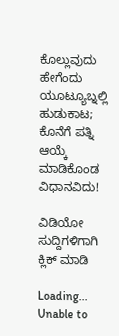ಕೊಲ್ಲುವುದು ಹೇಗೆಂದು ಯೂಟ್ಯೂಬ್ನಲ್ಲಿ ಹುಡುಕಾಟ; ಕೊನೆಗೆ ಪತ್ನಿ ಆಯ್ಕೆ ಮಾಡಿಕೊಂಡ ವಿಧಾನವಿದು!

ವಿಡಿಯೋ ಸುದ್ದಿಗಳಿಗಾಗಿ ಕ್ಲಿಕ್ ಮಾಡಿ

Loading...
Unable to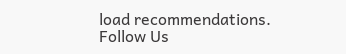load recommendations.
Follow Us